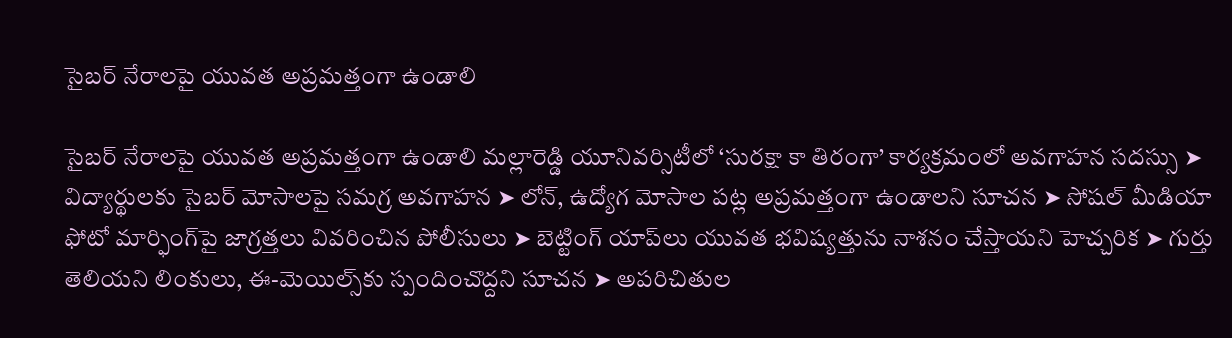సైబర్ నేరాలపై యువత అప్రమత్తంగా ఉండాలి

సైబర్ నేరాలపై యువత అప్రమత్తంగా ఉండాలి మల్లారెడ్డి యూనివర్సిటీలో ‘సురక్షా కా తిరంగా’ కార్యక్రమంలో అవగాహన సదస్సు ➤ విద్యార్థులకు సైబర్ మోసాలపై సమగ్ర అవగాహన ➤ లోన్, ఉద్యోగ మోసాల పట్ల అప్రమత్తంగా ఉండాలని సూచన ➤ సోషల్ మీడియా ఫోటో మార్ఫింగ్‌పై జాగ్రత్తలు వివరించిన పోలీసులు ➤ బెట్టింగ్ యాప్‌లు యువత భవిష్యత్తును నాశనం చేస్తాయని హెచ్చరిక ➤ గుర్తు తెలియని లింకులు, ఈ-మెయిల్స్‌కు స్పందించొద్దని సూచన ➤ అపరిచితుల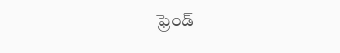ఫ్రెండ్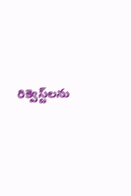రిక్వెస్ట్‌లను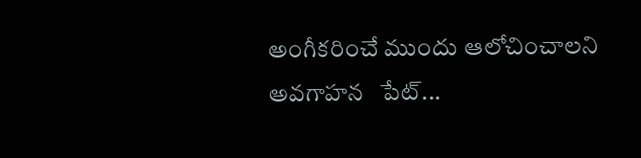అంగీకరించే ముందు ఆలోచించాలని అవగాహన   పేట్...